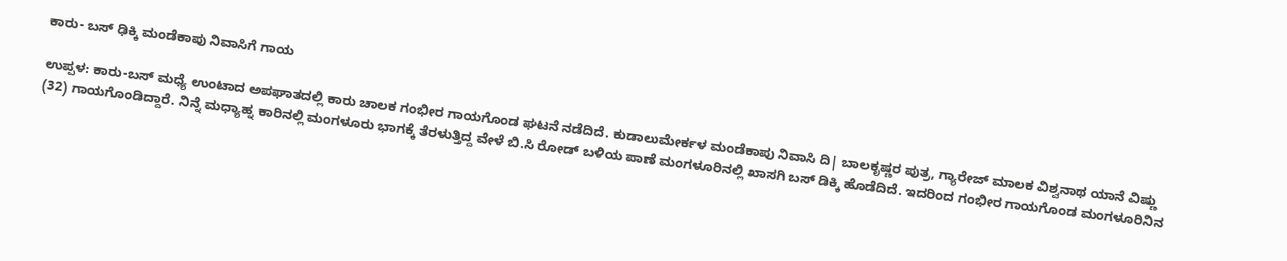ಕಾರು- ಬಸ್ ಢಿಕ್ಕಿ ಮಂಡೆಕಾಪು ನಿವಾಸಿಗೆ ಗಾಯ

ಉಪ್ಪಳ: ಕಾರು-ಬಸ್ ಮಧ್ಯೆ ಉಂಟಾದ ಅಪಘಾತದಲ್ಲಿ ಕಾರು ಚಾಲಕ ಗಂಭೀರ ಗಾಯಗೊಂಡ ಘಟನೆ ನಡೆದಿದೆ. ಕುಡಾಲುಮೇರ್ಕಳ ಮಂಡೆಕಾಪು ನಿವಾಸಿ ದಿ| ಬಾಲಕೃಷ್ಣರ ಪುತ್ರ, ಗ್ಯಾರೇಜ್ ಮಾಲಕ ವಿಶ್ವನಾಥ ಯಾನೆ ವಿಷ್ಣು (32) ಗಾಯಗೊಂಡಿದ್ದಾರೆ. ನಿನ್ನೆ ಮಧ್ಯಾಹ್ನ ಕಾರಿನಲ್ಲಿ ಮಂಗಳೂರು ಭಾಗಕ್ಕೆ ತೆರಳುತ್ತಿದ್ದ ವೇಳೆ ಬಿ.ಸಿ ರೋಡ್ ಬಳಿಯ ಪಾಣೆ ಮಂಗಳೂರಿನಲ್ಲಿ ಖಾಸಗಿ ಬಸ್ ಡಿಕ್ಕಿ ಹೊಡೆದಿದೆ. ಇದರಿಂದ ಗಂಭೀರ ಗಾಯಗೊಂಡ ಮಂಗಳೂರಿನಿನ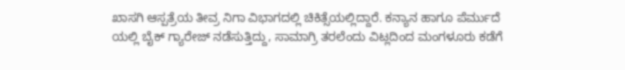ಖಾಸಗಿ ಆಸ್ಪತ್ರೆಯ ತೀವ್ರ ನಿಗಾ ವಿಭಾಗದಲ್ಲಿ ಚಿಕಿತ್ಸೆಯಲ್ಲಿದ್ದಾರೆ. ಕನ್ಯಾನ ಹಾಗೂ ಪೆರ್ಮುದೆ ಯಲ್ಲಿ ಬೈಕ್ ಗ್ಯಾರೇಜ್ ನಡೆಸುತ್ತಿದ್ದು, ಸಾಮಾಗ್ರಿ ತರಲೆಂದು ವಿಟ್ಲದಿಂದ ಮಂಗಳೂರು ಕಡೆಗೆ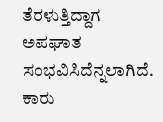ತೆರಳುತ್ತಿದ್ದಾಗ ಅಪಘಾತ ಸಂಭವಿಸಿದೆನ್ನಲಾಗಿದೆ. ಕಾರು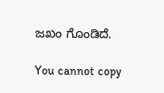ಜಖಂ ಗೊಂಡಿದೆ.

You cannot copy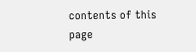contents of this page